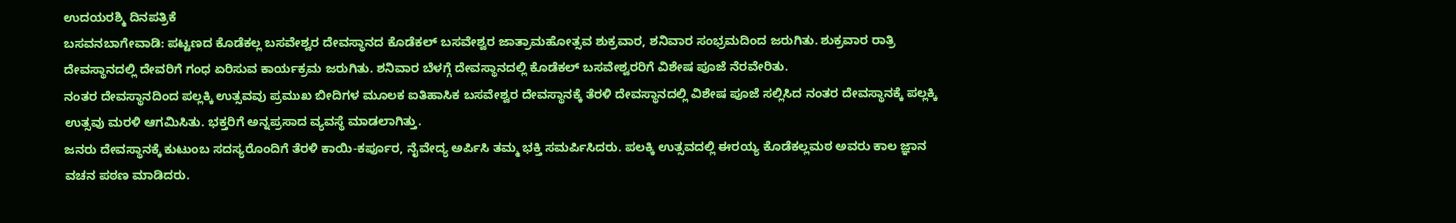ಉದಯರಶ್ಮಿ ದಿನಪತ್ರಿಕೆ
ಬಸವನಬಾಗೇವಾಡಿ: ಪಟ್ಟಣದ ಕೊಡೆಕಲ್ಲ ಬಸವೇಶ್ವರ ದೇವಸ್ಥಾನದ ಕೊಡೆಕಲ್ ಬಸವೇಶ್ವರ ಜಾತ್ರಾಮಹೋತ್ಸವ ಶುಕ್ರವಾರ, ಶನಿವಾರ ಸಂಭ್ರಮದಿಂದ ಜರುಗಿತು. ಶುಕ್ರವಾರ ರಾತ್ರಿ ದೇವಸ್ಥಾನದಲ್ಲಿ ದೇವರಿಗೆ ಗಂಧ ಏರಿಸುವ ಕಾರ್ಯಕ್ರಮ ಜರುಗಿತು. ಶನಿವಾರ ಬೆಳಗ್ಗೆ ದೇವಸ್ಥಾನದಲ್ಲಿ ಕೊಡೆಕಲ್ ಬಸವೇಶ್ವರರಿಗೆ ವಿಶೇಷ ಪೂಜೆ ನೆರವೇರಿತು.
ನಂತರ ದೇವಸ್ಥಾನದಿಂದ ಪಲ್ಲಕ್ಕಿ ಉತ್ಸವವು ಪ್ರಮುಖ ಬೀದಿಗಳ ಮೂಲಕ ಐತಿಹಾಸಿಕ ಬಸವೇಶ್ವರ ದೇವಸ್ಥಾನಕ್ಕೆ ತೆರಳಿ ದೇವಸ್ಥಾನದಲ್ಲಿ ವಿಶೇಷ ಪೂಜೆ ಸಲ್ಲಿಸಿದ ನಂತರ ದೇವಸ್ಥಾನಕ್ಕೆ ಪಲ್ಲಕ್ಕಿ ಉತ್ಸವು ಮರಳಿ ಆಗಮಿಸಿತು. ಭಕ್ತರಿಗೆ ಅನ್ನಪ್ರಸಾದ ವ್ಯವಸ್ಥೆ ಮಾಡಲಾಗಿತ್ತು.
ಜನರು ದೇವಸ್ಥಾನಕ್ಕೆ ಕುಟುಂಬ ಸದಸ್ಯರೊಂದಿಗೆ ತೆರಳಿ ಕಾಯಿ-ಕರ್ಪೂರ, ನೈವೇದ್ಯ ಅರ್ಪಿಸಿ ತಮ್ಮ ಭಕ್ತಿ ಸಮರ್ಪಿಸಿದರು. ಪಲಕ್ಕಿ ಉತ್ಸವದಲ್ಲಿ ಈರಯ್ಯ ಕೊಡೆಕಲ್ಲಮಠ ಅವರು ಕಾಲ ಜ್ಞಾನ ವಚನ ಪಠಣ ಮಾಡಿದರು.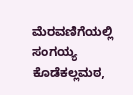ಮೆರವಣಿಗೆಯಲ್ಲಿ ಸಂಗಯ್ಯ ಕೊಡೆಕಲ್ಲಮಠ,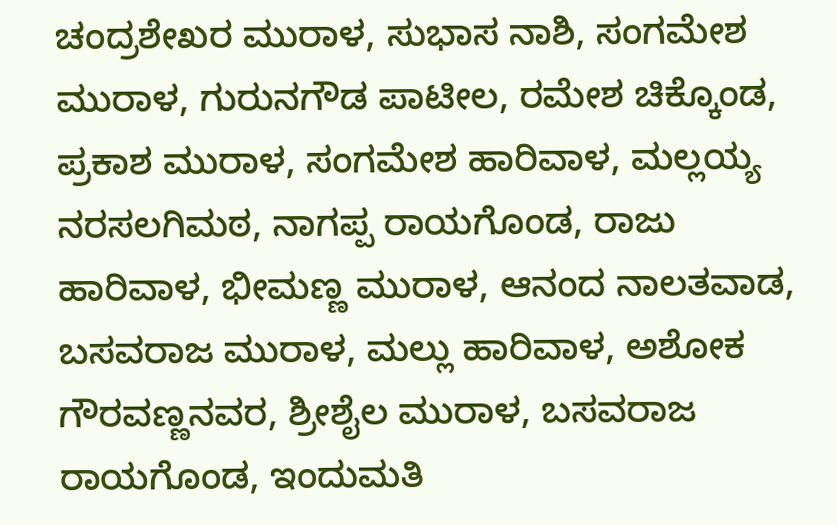ಚಂದ್ರಶೇಖರ ಮುರಾಳ, ಸುಭಾಸ ನಾಶಿ, ಸಂಗಮೇಶ ಮುರಾಳ, ಗುರುನಗೌಡ ಪಾಟೀಲ, ರಮೇಶ ಚಿಕ್ಕೊಂಡ, ಪ್ರಕಾಶ ಮುರಾಳ, ಸಂಗಮೇಶ ಹಾರಿವಾಳ, ಮಲ್ಲಯ್ಯ ನರಸಲಗಿಮಠ, ನಾಗಪ್ಪ ರಾಯಗೊಂಡ, ರಾಜು ಹಾರಿವಾಳ, ಭೀಮಣ್ಣ ಮುರಾಳ, ಆನಂದ ನಾಲತವಾಡ, ಬಸವರಾಜ ಮುರಾಳ, ಮಲ್ಲು ಹಾರಿವಾಳ, ಅಶೋಕ ಗೌರವಣ್ಣನವರ, ಶ್ರೀಶೈಲ ಮುರಾಳ, ಬಸವರಾಜ ರಾಯಗೊಂಡ, ಇಂದುಮತಿ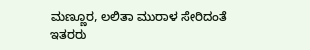ಮಣ್ಣೂರ, ಲಲಿತಾ ಮುರಾಳ ಸೇರಿದಂತೆ ಇತರರು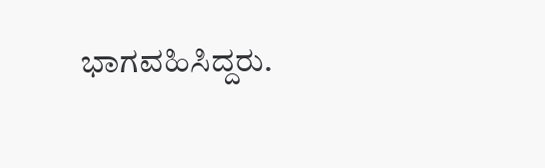ಭಾಗವಹಿಸಿದ್ದರು.